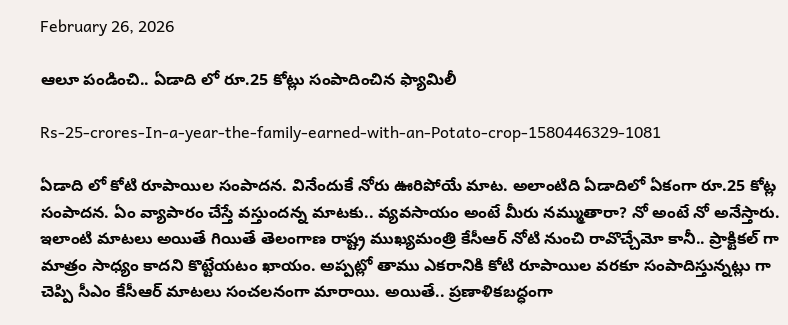February 26, 2026

ఆలూ పండించి.. ఏడాది లో రూ.25 కోట్లు సంపాదించిన ఫ్యామిలీ

Rs-25-crores-In-a-year-the-family-earned-with-an-Potato-crop-1580446329-1081

ఏడాది లో కోటి రూపాయిల సంపాదన. వినేందుకే నోరు ఊరిపోయే మాట. అలాంటిది ఏడాదిలో ఏకంగా రూ.25 కోట్ల సంపాదన. ఏం వ్యాపారం చేస్తే వస్తుందన్న మాటకు.. వ్యవసాయం అంటే మీరు నమ్ముతారా? నో అంటే నో అనేస్తారు. ఇలాంటి మాటలు అయితే గియితే తెలంగాణ రాష్ట్ర ముఖ్యమంత్రి కేసీఆర్ నోటి నుంచి రావొచ్చేమో కానీ.. ప్రాక్టికల్ గా మాత్రం సాధ్యం కాదని కొట్టేయటం ఖాయం. అప్పట్లో తాము ఎకరానికి కోటి రూపాయిల వరకూ సంపాదిస్తున్నట్లు గా చెప్పి సీఎం కేసీఆర్ మాటలు సంచలనంగా మారాయి. అయితే.. ప్రణాళికబద్ధంగా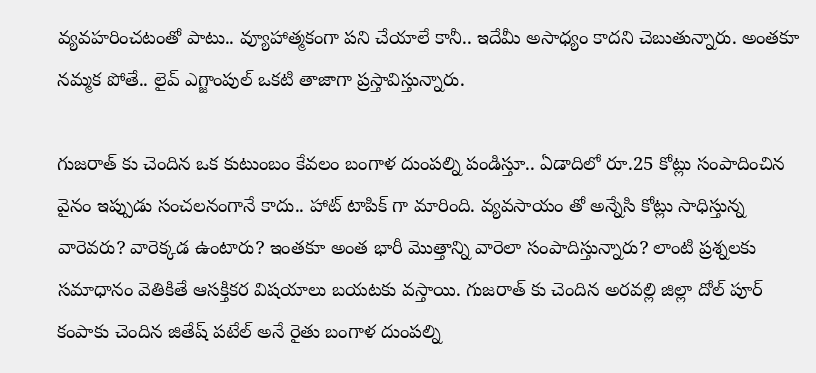వ్యవహరించటంతో పాటు.. వ్యూహాత్మకంగా పని చేయాలే కానీ.. ఇదేమీ అసాధ్యం కాదని చెబుతున్నారు. అంతకూ నమ్మక పోతే.. లైవ్ ఎగ్జాంపుల్ ఒకటి తాజాగా ప్రస్తావిస్తున్నారు.

గుజరాత్ కు చెందిన ఒక కుటుంబం కేవలం బంగాళ దుంపల్ని పండిస్తూ.. ఏడాదిలో రూ.25 కోట్లు సంపాదించిన వైనం ఇప్పుడు సంచలనంగానే కాదు.. హాట్ టాపిక్ గా మారింది. వ్యవసాయం తో అన్నేసి కోట్లు సాధిస్తున్న వారెవరు? వారెక్కడ ఉంటారు? ఇంతకూ అంత భారీ మొత్తాన్ని వారెలా సంపాదిస్తున్నారు? లాంటి ప్రశ్నలకు సమాధానం వెతికితే ఆసక్తికర విషయాలు బయటకు వస్తాయి. గుజరాత్ కు చెందిన అరవల్లి జిల్లా దోల్ పూర్ కంపాకు చెందిన జితేష్ పటేల్ అనే రైతు బంగాళ దుంపల్ని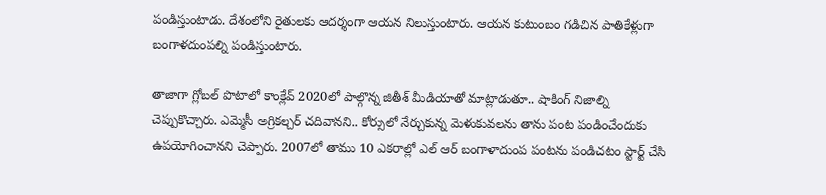పండిస్తుంటాడు. దేశంలోని రైతులకు ఆదర్శంగా ఆయన నిలుస్తుంటారు. ఆయన కుటుంబం గడిచిన పాతికేళ్లుగా బంగాళదుంపల్ని పండిస్తుంటారు.

తాజాగా గ్లోబల్ పొటాలో కాంక్లేవ్ 2020లో పాల్గొన్న జితీశ్ మీడియాతో మాట్లాడుతూ.. షాకింగ్ నిజాల్ని చెప్పుకొచ్చారు. ఎమ్మెసీ అగ్రికల్చర్ చదివానని.. కోర్సులో నేర్చుకున్న మెళుకువలను తాను పంట పండించేందుకు ఉపయోగించానని చెప్పారు. 2007లో తాము 10 ఎకరాల్లో ఎల్ ఆర్ బంగాళాదుంప పంటను పండిచటం స్టార్ట్ చేసి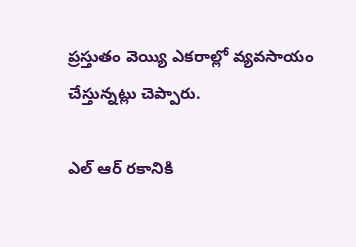ప్రస్తుతం వెయ్యి ఎకరాల్లో వ్యవసాయం చేస్తున్నట్లు చెప్పారు.

ఎల్ ఆర్ రకానికి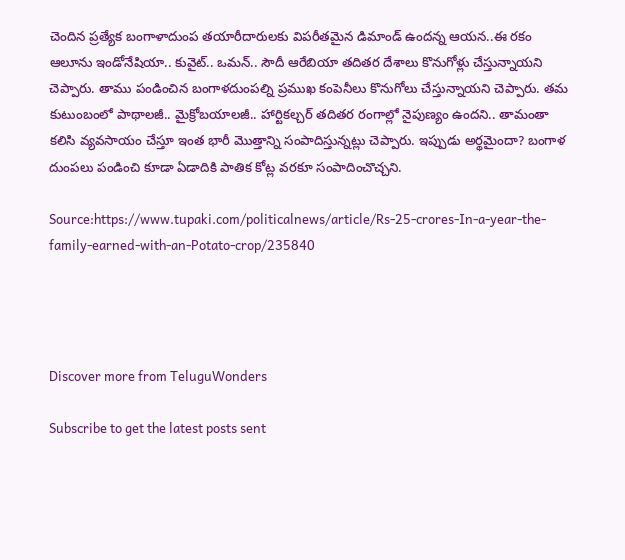చెందిన ప్రత్యేక బంగాళాదుంప తయారీదారులకు విపరీతమైన డిమాండ్ ఉందన్న ఆయన..ఈ రకం ఆలూను ఇండోనేషియా.. కువైట్.. ఒమన్.. సౌదీ ఆరేబియా తదితర దేశాలు కొనుగోళ్లు చేస్తున్నాయని చెప్పారు. తాము పండించిన బంగాళదుంపల్ని ప్రముఖ కంపెనీలు కొనుగోలు చేస్తున్నాయని చెప్పారు. తమ కుటుంబంలో పాథాలజీ.. మైక్రోబయాలజీ.. హార్టికల్చర్ తదితర రంగాల్లో నైపుణ్యం ఉందని.. తామంతా కలిసి వ్యవసాయం చేస్తూ ఇంత భారీ మొత్తాన్ని సంపాదిస్తున్నట్లు చెప్పారు. ఇప్పుడు అర్థమైందా? బంగాళ దుంపలు పండించి కూడా ఏడాదికి పాతిక కోట్ల వరకూ సంపాదించొచ్చని.

Source:https://www.tupaki.com/politicalnews/article/Rs-25-crores-In-a-year-the-family-earned-with-an-Potato-crop/235840




Discover more from TeluguWonders

Subscribe to get the latest posts sent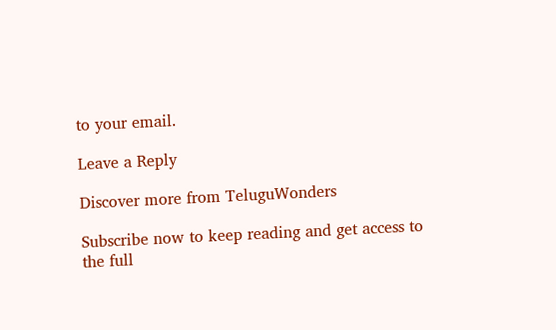to your email.

Leave a Reply

Discover more from TeluguWonders

Subscribe now to keep reading and get access to the full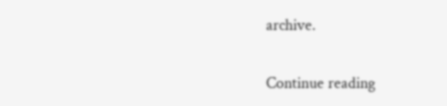archive.

Continue reading